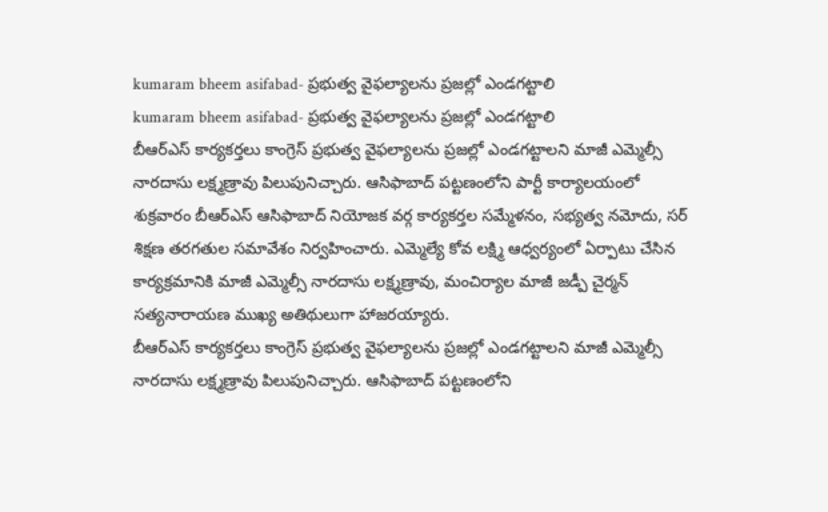kumaram bheem asifabad- ప్రభుత్వ వైఫల్యాలను ప్రజల్లో ఎండగట్టాలి
kumaram bheem asifabad- ప్రభుత్వ వైఫల్యాలను ప్రజల్లో ఎండగట్టాలి
బీఆర్ఎస్ కార్యకర్తలు కాంగ్రెస్ ప్రభుత్వ వైఫల్యాలను ప్రజల్లో ఎండగట్టాలని మాజీ ఎమ్మెల్సీ నారదాసు లక్ష్మణ్రావు పిలుపునిచ్చారు. ఆసిఫాబాద్ పట్టణంలోని పార్టీ కార్యాలయంలో శుక్రవారం బీఆర్ఎస్ ఆసిఫాబాద్ నియోజక వర్గ కార్యకర్తల సమ్మేళనం, సభ్యత్వ నమోదు, సర్ శిక్షణ తరగతుల సమావేశం నిర్వహించారు. ఎమ్మెల్యే కోవ లక్ష్మి ఆధ్వర్యంలో ఏర్పాటు చేసిన కార్యక్రమానికి మాజీ ఎమ్మెల్సీ నారదాసు లక్ష్మణ్రావు, మంచిర్యాల మాజీ జడ్పీ చైర్మన్ సత్యనారాయణ ముఖ్య అతిథులుగా హాజరయ్యారు.
బీఆర్ఎస్ కార్యకర్తలు కాంగ్రెస్ ప్రభుత్వ వైఫల్యాలను ప్రజల్లో ఎండగట్టాలని మాజీ ఎమ్మెల్సీ నారదాసు లక్ష్మణ్రావు పిలుపునిచ్చారు. ఆసిఫాబాద్ పట్టణంలోని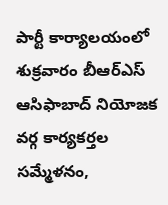పార్టీ కార్యాలయంలో శుక్రవారం బీఆర్ఎస్ ఆసిఫాబాద్ నియోజక వర్గ కార్యకర్తల సమ్మేళనం,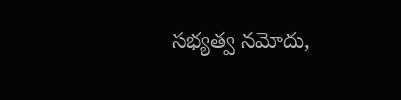సభ్యత్వ నమోదు,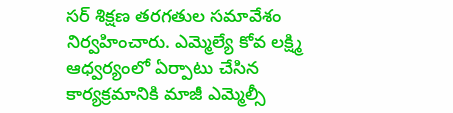సర్ శిక్షణ తరగతుల సమావేశం నిర్వహించారు. ఎమ్మెల్యే కోవ లక్ష్మి ఆధ్వర్యంలో ఏర్పాటు చేసిన కార్యక్రమానికి మాజీ ఎమ్మెల్సీ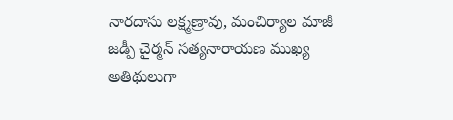నారదాసు లక్ష్మణ్రావు, మంచిర్యాల మాజీ జడ్పీ చైర్మన్ సత్యనారాయణ ముఖ్య అతిథులుగా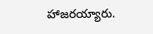హాజరయ్యారు.